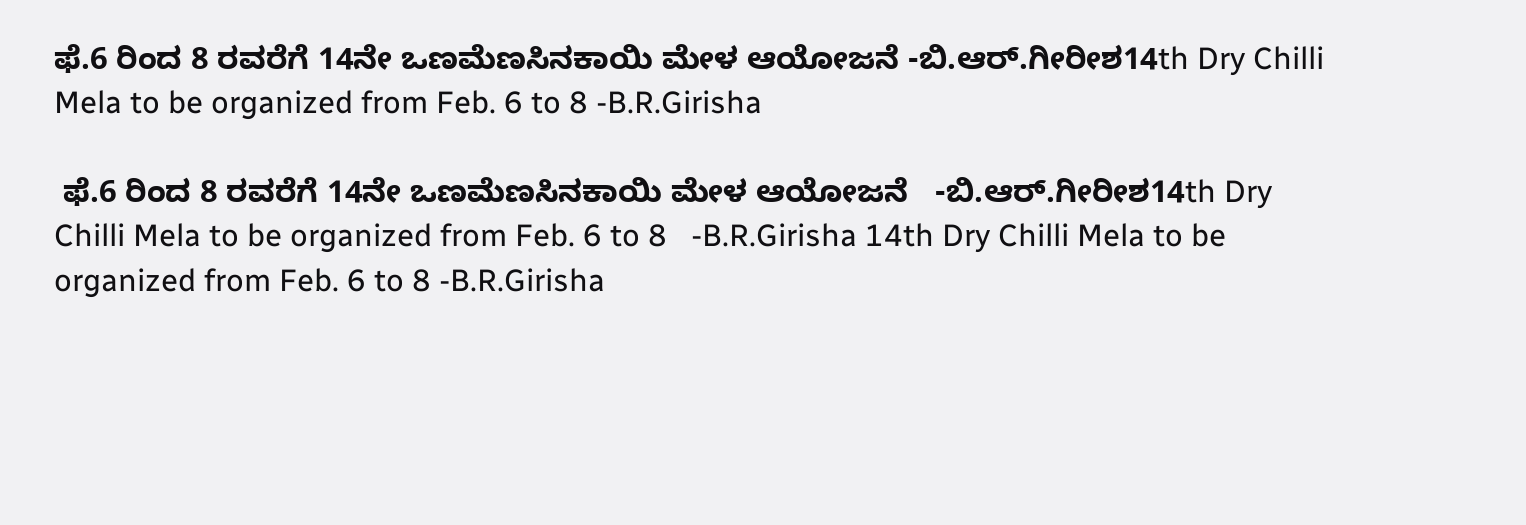ಫೆ.6 ರಿಂದ 8 ರವರೆಗೆ 14ನೇ ಒಣಮೆಣಸಿನಕಾಯಿ ಮೇಳ ಆಯೋಜನೆ -ಬಿ.ಆರ್‌.ಗೀರೀಶ14th Dry Chilli Mela to be organized from Feb. 6 to 8 -B.R.Girisha

 ಫೆ.6 ರಿಂದ 8 ರವರೆಗೆ 14ನೇ ಒಣಮೆಣಸಿನಕಾಯಿ ಮೇಳ ಆಯೋಜನೆ   -ಬಿ.ಆರ್‌.ಗೀರೀಶ14th Dry Chilli Mela to be organized from Feb. 6 to 8   -B.R.Girisha 14th Dry Chilli Mela to be organized from Feb. 6 to 8 -B.R.Girisha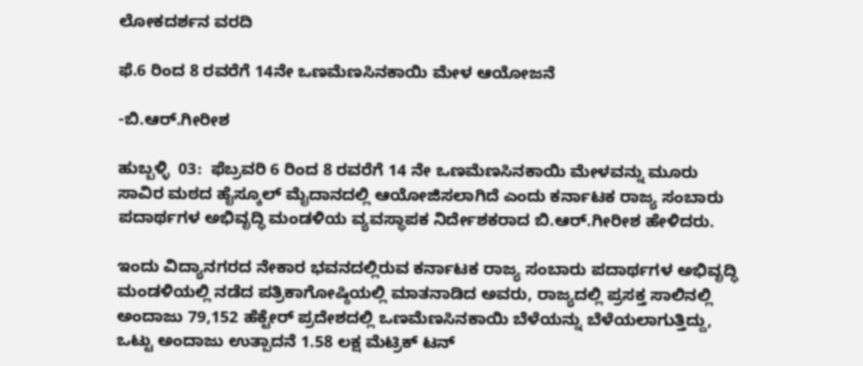ಲೋಕದರ್ಶನ ವರದಿ

ಫೆ.6 ರಿಂದ 8 ರವರೆಗೆ 14ನೇ ಒಣಮೆಣಸಿನಕಾಯಿ ಮೇಳ ಆಯೋಜನೆ

-ಬಿ.ಆರ್‌.ಗೀರೀಶ

ಹುಬ್ಬಳ್ಳಿ  03:  ಫೆಬ್ರವರಿ 6 ರಿಂದ 8 ರವರೆಗೆ 14 ನೇ ಒಣಮೆಣಸಿನಕಾಯಿ ಮೇಳವನ್ನು ಮೂರು ಸಾವಿರ ಮಠದ ಹೈಸ್ಕೂಲ್ ಮೈದಾನದಲ್ಲಿ ಆಯೋಜಿಸಲಾಗಿದೆ ಎಂದು ಕರ್ನಾಟಕ ರಾಜ್ಯ ಸಂಬಾರು ಪದಾರ್ಥಗಳ ಅಭಿವೃದ್ಧಿ ಮಂಡಳಿಯ ವ್ಯವಸ್ಥಾಪಕ ನಿರ್ದೇಶಕರಾದ ಬಿ.ಆರ್‌.ಗೀರೀಶ ಹೇಳಿದರು.

ಇಂದು ವಿದ್ಯಾನಗರದ ನೇಕಾರ ಭವನದಲ್ಲಿರುವ ಕರ್ನಾಟಕ ರಾಜ್ಯ ಸಂಬಾರು ಪದಾರ್ಥಗಳ ಅಭಿವೃದ್ಧಿ ಮಂಡಳಿಯಲ್ಲಿ ನಡೆದ ಪತ್ರಿಕಾಗೋಷ್ಠಿಯಲ್ಲಿ ಮಾತನಾಡಿದ ಅವರು, ರಾಜ್ಯದಲ್ಲಿ ಪ್ರಸಕ್ತ ಸಾಲಿನಲ್ಲಿ ಅಂದಾಜು 79,152 ಹೆಕ್ಟೇರ್ ಪ್ರದೇಶದಲ್ಲಿ ಒಣಮೆಣಸಿನಕಾಯಿ ಬೆಳೆಯನ್ನು ಬೆಳೆಯಲಾಗುತ್ತಿದ್ದು, ಒಟ್ಟು ಅಂದಾಜು ಉತ್ಪಾದನೆ 1.58 ಲಕ್ಷ ಮೆಟ್ರಿಕ್ ಟನ್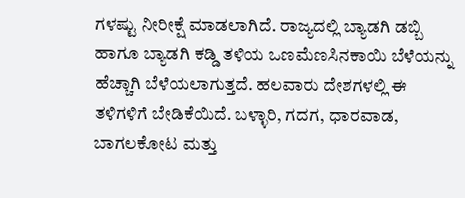ಗಳಷ್ಟು ನೀರೀಕ್ಷೆ ಮಾಡಲಾಗಿದೆ. ರಾಜ್ಯದಲ್ಲಿ ಬ್ಯಾಡಗಿ ಡಬ್ಬಿ ಹಾಗೂ ಬ್ಯಾಡಗಿ ಕಡ್ಡಿ ತಳಿಯ ಒಣಮೆಣಸಿನಕಾಯಿ ಬೆಳೆಯನ್ನು ಹೆಚ್ಚಾಗಿ ಬೆಳೆಯಲಾಗುತ್ತದೆ. ಹಲವಾರು ದೇಶಗಳಲ್ಲಿ ಈ ತಳಿಗಳಿಗೆ ಬೇಡಿಕೆಯಿದೆ. ಬಳ್ಳಾರಿ, ಗದಗ, ಧಾರವಾಡ, ಬಾಗಲಕೋಟ ಮತ್ತು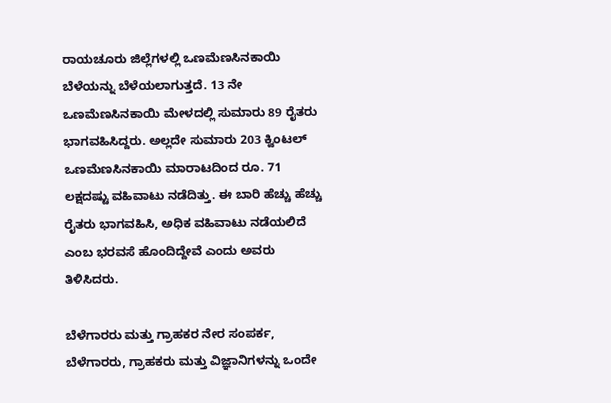ರಾಯಚೂರು ಜಿಲ್ಲೆಗಳಲ್ಲಿ ಒಣಮೆಣಸಿನಕಾಯಿ ಬೆಳೆಯನ್ನು ಬೆಳೆಯಲಾಗುತ್ತದೆ. 13 ನೇ ಒಣಮೆಣಸಿನಕಾಯಿ ಮೇಳದಲ್ಲಿ ಸುಮಾರು 89 ರೈತರು ಭಾಗವಹಿಸಿದ್ದರು. ಅಲ್ಲದೇ ಸುಮಾರು 203 ಕ್ವಿಂಟಲ್ ಒಣಮೆಣಸಿನಕಾಯಿ ಮಾರಾಟದಿಂದ ರೂ. 71 ಲಕ್ಷದಷ್ಟು ವಹಿವಾಟು ನಡೆದಿತ್ತು. ಈ ಬಾರಿ ಹೆಚ್ಚು ಹೆಚ್ಚು ರೈತರು ಭಾಗವಹಿಸಿ, ಅಧಿಕ ವಹಿವಾಟು ನಡೆಯಲಿದೆ ಎಂಬ ಭರವಸೆ ಹೊಂದಿದ್ದೇವೆ ಎಂದು ಅವರು ತಿಳಿಸಿದರು.

ಬೆಳೆಗಾರರು ಮತ್ತು ಗ್ರಾಹಕರ ನೇರ ಸಂಪರ್ಕ, ಬೆಳೆಗಾರರು, ಗ್ರಾಹಕರು ಮತ್ತು ವಿಜ್ಞಾನಿಗಳನ್ನು ಒಂದೇ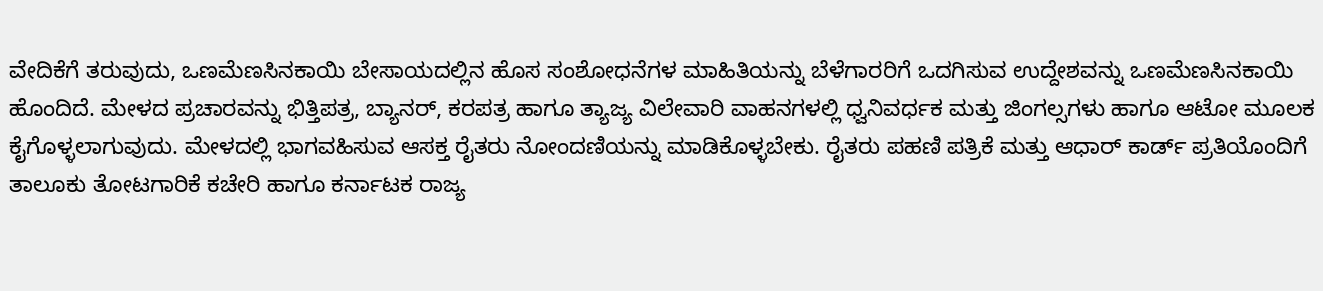ವೇದಿಕೆಗೆ ತರುವುದು, ಒಣಮೆಣಸಿನಕಾಯಿ ಬೇಸಾಯದಲ್ಲಿನ ಹೊಸ ಸಂಶೋಧನೆಗಳ ಮಾಹಿತಿಯನ್ನು ಬೆಳೆಗಾರರಿಗೆ ಒದಗಿಸುವ ಉದ್ದೇಶವನ್ನು ಒಣಮೆಣಸಿನಕಾಯಿ ಹೊಂದಿದೆ. ಮೇಳದ ಪ್ರಚಾರವನ್ನು ಭಿತ್ತಿಪತ್ರ, ಬ್ಯಾನರ್, ಕರಪತ್ರ ಹಾಗೂ ತ್ಯಾಜ್ಯ ವಿಲೇವಾರಿ ವಾಹನಗಳಲ್ಲಿ ಧ್ವನಿವರ್ಧಕ ಮತ್ತು ಜಿಂಗಲ್ಸಗಳು ಹಾಗೂ ಆಟೋ ಮೂಲಕ ಕೈಗೊಳ್ಳಲಾಗುವುದು. ಮೇಳದಲ್ಲಿ ಭಾಗವಹಿಸುವ ಆಸಕ್ತ ರೈತರು ನೋಂದಣಿಯನ್ನು ಮಾಡಿಕೊಳ್ಳಬೇಕು. ರೈತರು ಪಹಣಿ ಪತ್ರಿಕೆ ಮತ್ತು ಆಧಾರ್ ಕಾರ್ಡ್‌ ಪ್ರತಿಯೊಂದಿಗೆ ತಾಲೂಕು ತೋಟಗಾರಿಕೆ ಕಚೇರಿ ಹಾಗೂ ಕರ್ನಾಟಕ ರಾಜ್ಯ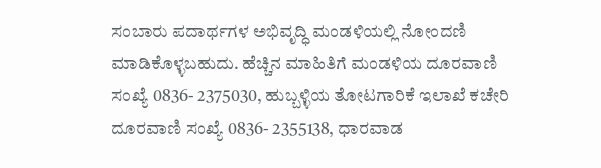ಸಂಬಾರು ಪದಾರ್ಥಗಳ ಅಭಿವೃದ್ಧಿ ಮಂಡಳಿಯಲ್ಲಿ ನೋಂದಣಿ ಮಾಡಿಕೊಳ್ಳಬಹುದು. ಹೆಚ್ಚಿನ ಮಾಹಿತಿಗೆ ಮಂಡಳಿಯ ದೂರವಾಣಿ ಸಂಖ್ಯೆ 0836- 2375030, ಹುಬ್ಬಳ್ಳಿಯ ತೋಟಗಾರಿಕೆ ಇಲಾಖೆ ಕಚೇರಿ ದೂರವಾಣಿ ಸಂಖ್ಯೆ 0836- 2355138, ಧಾರವಾಡ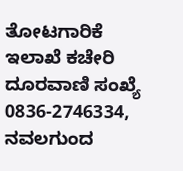ತೋಟಗಾರಿಕೆ ಇಲಾಖೆ ಕಚೇರಿ ದೂರವಾಣಿ ಸಂಖ್ಯೆ 0836-2746334, ನವಲಗುಂದ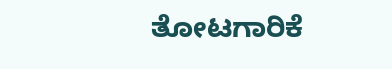ತೋಟಗಾರಿಕೆ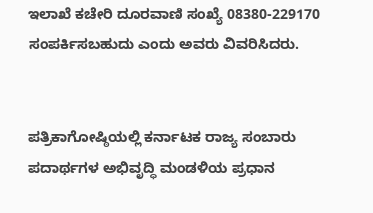ಇಲಾಖೆ ಕಚೇರಿ ದೂರವಾಣಿ ಸಂಖ್ಯೆ 08380-229170 ಸಂಪರ್ಕಿಸಬಹುದು ಎಂದು ಅವರು ವಿವರಿಸಿದರು.


ಪತ್ರಿಕಾಗೋಷ್ಠಿಯಲ್ಲಿ ಕರ್ನಾಟಕ ರಾಜ್ಯ ಸಂಬಾರು ಪದಾರ್ಥಗಳ ಅಭಿವೃದ್ಧಿ ಮಂಡಳಿಯ ಪ್ರಧಾನ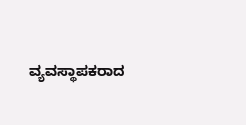ವ್ಯವಸ್ಥಾಪಕರಾದ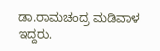ಡಾ.ರಾಮಚಂದ್ರ ಮಡಿವಾಳ ಇದ್ದರು.